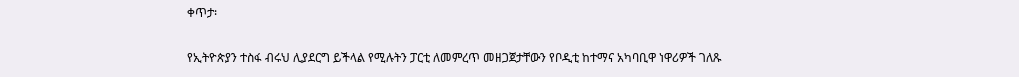ቀጥታ፡

የኢትዮጵያን ተስፋ ብሩህ ሊያደርግ ይችላል የሚሉትን ፓርቲ ለመምረጥ መዘጋጀታቸውን የቦዲቲ ከተማና አካባቢዋ ነዋሪዎች ገለጹ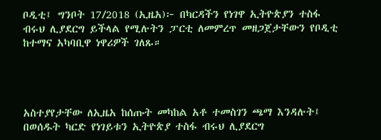ቦዲቲ፤ ግንቦት 17/2018 (ኢዜአ)፦ በካርዳችን የነገዋ ኢትዮጵያን ተስፋ ብሩህ ሊያደርግ ይችላል የሚሉትን ፓርቲ ለመምረጥ መዘጋጀታቸውን የቦዲቲ ከተማና አካባቢዋ ነዋሪዎች ገለጹ።




አስተያየታቸው ለኢዜአ ከሰጡት መካከል አቶ ተመስገን ጫማ እንዳሉት፤ በወሰዱት ካርድ የነገይቱን ኢትዮጵያ ተስፋ ብሩህ ሊያደርግ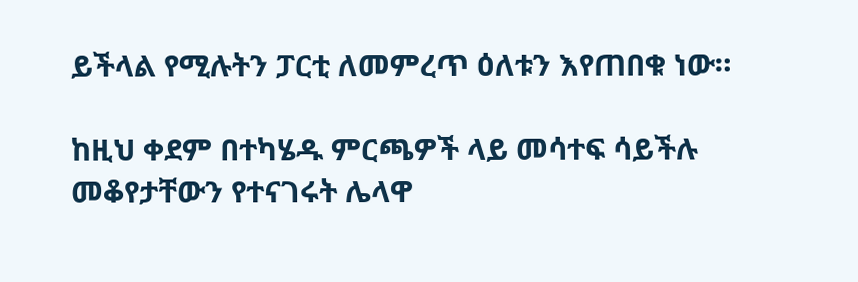ይችላል የሚሉትን ፓርቲ ለመምረጥ ዕለቱን እየጠበቁ ነው።

ከዚህ ቀደም በተካሄዱ ምርጫዎች ላይ መሳተፍ ሳይችሉ መቆየታቸውን የተናገሩት ሌላዋ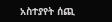አስተያየት ሰጪ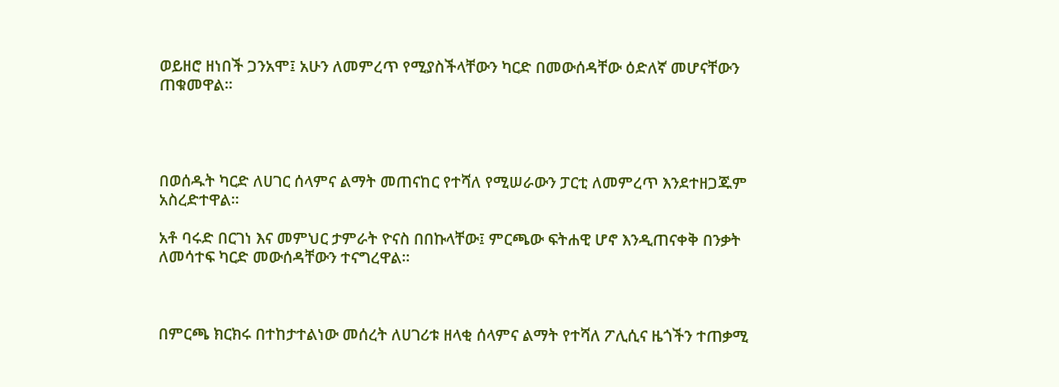ወይዘሮ ዘነበች ጋንአሞ፤ አሁን ለመምረጥ የሚያስችላቸውን ካርድ በመውሰዳቸው ዕድለኛ መሆናቸውን ጠቁመዋል።




በወሰዱት ካርድ ለሀገር ሰላምና ልማት መጠናከር የተሻለ የሚሠራውን ፓርቲ ለመምረጥ እንደተዘጋጁም አስረድተዋል።

አቶ ባሩድ በርገነ እና መምህር ታምራት ዮናስ በበኩላቸው፤ ምርጫው ፍትሐዊ ሆኖ እንዲጠናቀቅ በንቃት ለመሳተፍ ካርድ መውሰዳቸውን ተናግረዋል።



በምርጫ ክርክሩ በተከታተልነው መሰረት ለሀገሪቱ ዘላቂ ሰላምና ልማት የተሻለ ፖሊሲና ዜጎችን ተጠቃሚ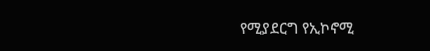የሚያደርግ የኢኮኖሚ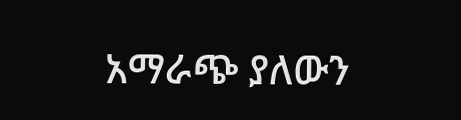አማራጭ ያለውን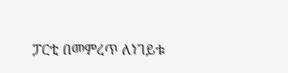ፓርቲ በመምረጥ ለነገይቱ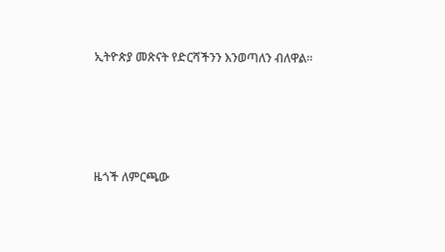ኢትዮጵያ መጽናት የድርሻችንን እንወጣለን ብለዋል።




ዜጎች ለምርጫው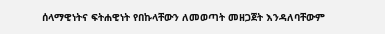ሰላማዊነትና ፍትሐዊነት የበኩላቸውን ለመወጣት መዘጋጀት እንዳለባቸውም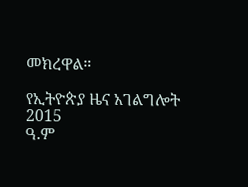መክረዋል።

የኢትዮጵያ ዜና አገልግሎት
2015
ዓ.ም